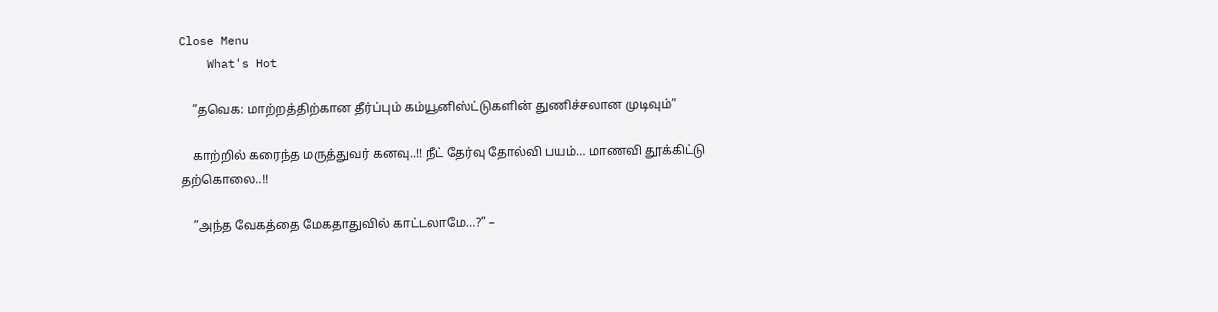Close Menu
    What's Hot

    ”தவெக: மாற்றத்திற்கான தீர்ப்பும் கம்யூனிஸ்ட்டுகளின் துணிச்சலான முடிவும்”

    காற்றில் கரைந்த மருத்துவர் கனவு..!! நீட் தேர்வு தோல்வி பயம்… மாணவி தூக்கிட்டு தற்கொலை..!!

    ”அந்த வேகத்தை மேகதாதுவில் காட்டலாமே…?” –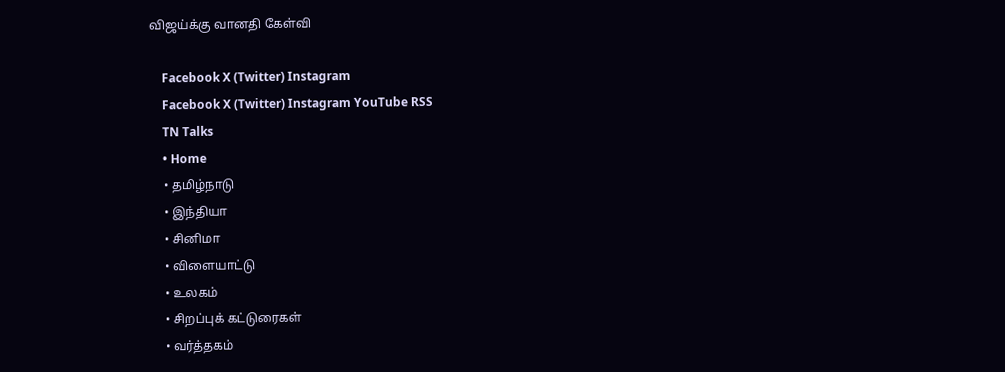விஜய்க்கு வானதி கேள்வி

    Facebook X (Twitter) Instagram
    Facebook X (Twitter) Instagram YouTube RSS
    TN Talks
    • Home
    • தமிழ்நாடு
    • இந்தியா
    • சினிமா
    • விளையாட்டு
    • உலகம்
    • சிறப்புக் கட்டுரைகள்
    • வர்த்தகம்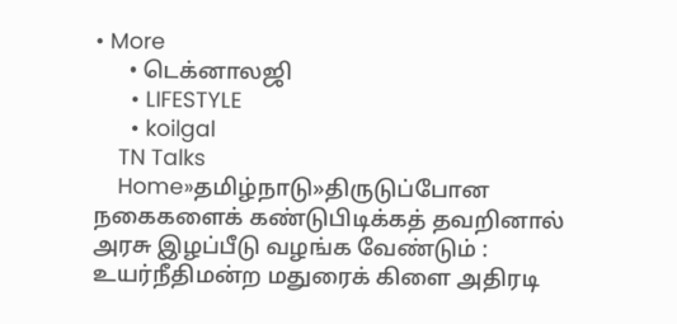• More
      • டெக்னாலஜி
      • LIFESTYLE
      • koilgal
    TN Talks
    Home»தமிழ்நாடு»திருடுப்போன நகைகளைக் கண்டுபிடிக்கத் தவறினால் அரசு இழப்பீடு வழங்க வேண்டும் : உயர்நீதிமன்ற மதுரைக் கிளை அதிரடி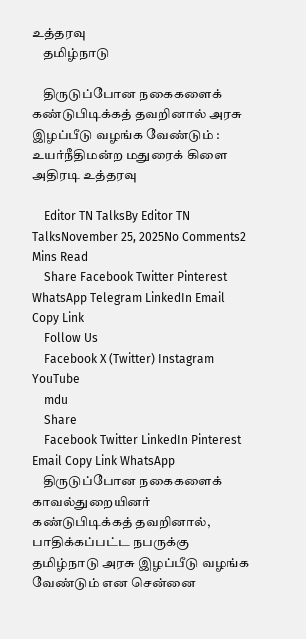உத்தரவு
    தமிழ்நாடு

    திருடுப்போன நகைகளைக் கண்டுபிடிக்கத் தவறினால் அரசு இழப்பீடு வழங்க வேண்டும் : உயர்நீதிமன்ற மதுரைக் கிளை அதிரடி உத்தரவு

    Editor TN TalksBy Editor TN TalksNovember 25, 2025No Comments2 Mins Read
    Share Facebook Twitter Pinterest WhatsApp Telegram LinkedIn Email Copy Link
    Follow Us
    Facebook X (Twitter) Instagram YouTube
    mdu
    Share
    Facebook Twitter LinkedIn Pinterest Email Copy Link WhatsApp
    திருடுப்போன நகைகளைக் காவல்துறையினர் கண்டுபிடிக்கத் தவறினால், பாதிக்கப்பட்ட நபருக்கு தமிழ்நாடு அரசு இழப்பீடு வழங்க வேண்டும் என சென்னை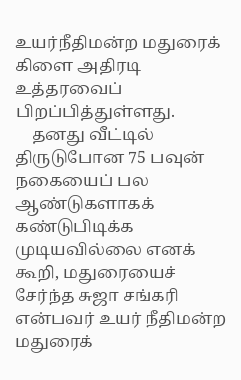உயர்நீதிமன்ற மதுரைக் கிளை அதிரடி உத்தரவைப் பிறப்பித்துள்ளது.
    தனது வீட்டில் திருடுபோன 75 பவுன் நகையைப் பல ஆண்டுகளாகக் கண்டுபிடிக்க முடியவில்லை எனக் கூறி, மதுரையைச் சேர்ந்த சுஜா சங்கரி என்பவர் உயர் நீதிமன்ற மதுரைக்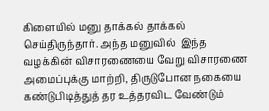கிளையில் மனு தாக்கல் தாக்கல் செய்திருந்தார். அந்த மனுவில்  இந்த வழக்கின் விசாரணையை வேறு விசாரணை அமைப்புக்கு மாற்றி, திருடுபோன நகையை கண்டுபிடித்துத் தர உத்தரவிட வேண்டும்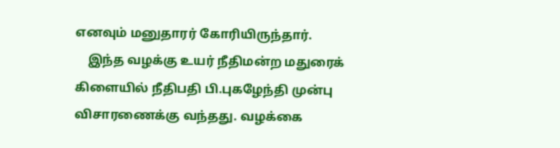எனவும் மனுதாரர் கோரியிருந்தார்.
    இந்த வழக்கு உயர் நீதிமன்ற மதுரைக் கிளையில் நீதிபதி பி.புகழேந்தி முன்பு விசாரணைக்கு வந்தது. வழக்கை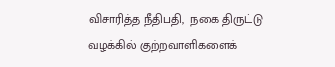விசாரித்த நீதிபதி,  நகை திருட்டு வழக்கில் குற்றவாளிகளைக்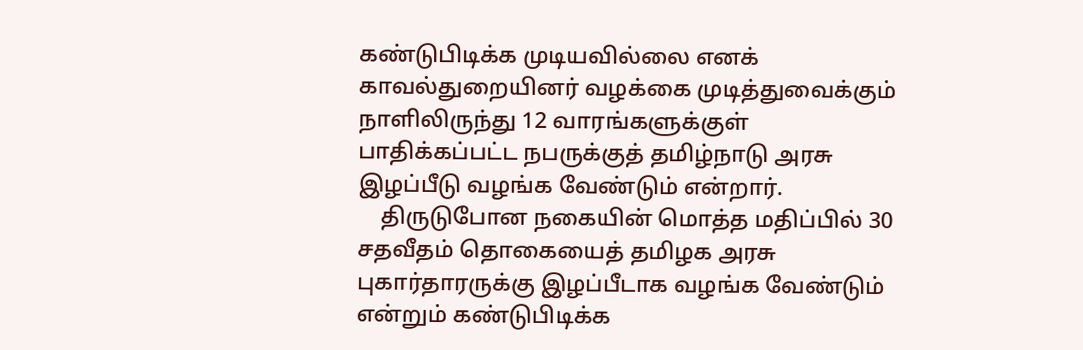கண்டுபிடிக்க முடியவில்லை எனக் காவல்துறையினர் வழக்கை முடித்துவைக்கும் நாளிலிருந்து 12 வாரங்களுக்குள் பாதிக்கப்பட்ட நபருக்குத் தமிழ்நாடு அரசு இழப்பீடு வழங்க வேண்டும் என்றார்.
    திருடுபோன நகையின் மொத்த மதிப்பில் 30 சதவீதம் தொகையைத் தமிழக அரசு புகார்தாரருக்கு இழப்பீடாக வழங்க வேண்டும் என்றும் கண்டுபிடிக்க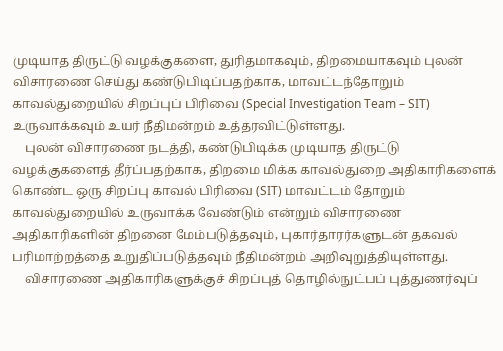முடியாத திருட்டு வழக்குகளை, துரிதமாகவும், திறமையாகவும் புலன் விசாரணை செய்து கண்டுபிடிப்பதற்காக, மாவட்டந்தோறும் காவல்துறையில் சிறப்புப் பிரிவை (Special Investigation Team – SIT) உருவாக்கவும் உயர் நீதிமன்றம் உத்தரவிட்டுள்ளது.
    புலன் விசாரணை நடத்தி, கண்டுபிடிக்க முடியாத திருட்டு வழக்குகளைத் தீர்ப்பதற்காக, திறமை மிக்க காவல்துறை அதிகாரிகளைக் கொண்ட ஒரு சிறப்பு காவல் பிரிவை (SIT) மாவட்டம் தோறும் காவல்துறையில் உருவாக்க வேண்டும் என்றும் விசாரணை அதிகாரிகளின் திறனை மேம்படுத்தவும், புகார்தாரர்களுடன் தகவல் பரிமாற்றத்தை உறுதிப்படுத்தவும் நீதிமன்றம் அறிவுறுத்தியுள்ளது.
    விசாரணை அதிகாரிகளுக்குச் சிறப்புத் தொழில்நுட்பப் புத்துணர்வுப்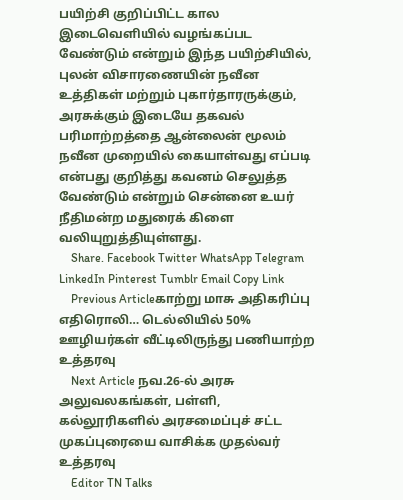பயிற்சி குறிப்பிட்ட கால இடைவெளியில் வழங்கப்பட வேண்டும் என்றும் இந்த பயிற்சியில், புலன் விசாரணையின் நவீன உத்திகள் மற்றும் புகார்தாரருக்கும், அரசுக்கும் இடையே தகவல் பரிமாற்றத்தை ஆன்லைன் மூலம் நவீன முறையில் கையாள்வது எப்படி என்பது குறித்து கவனம் செலுத்த வேண்டும் என்றும் சென்னை உயர் நீதிமன்ற மதுரைக் கிளை வலியுறுத்தியுள்ளது.
    Share. Facebook Twitter WhatsApp Telegram LinkedIn Pinterest Tumblr Email Copy Link
    Previous Articleகாற்று மாசு அதிகரிப்பு எதிரொலி… டெல்லியில் 50% ஊழியர்கள் வீட்டிலிருந்து பணியாற்ற உத்தரவு
    Next Article நவ.26-ல் அரசு அலுவலகங்கள், பள்ளி, கல்லூரிகளில் அரசமைப்புச் சட்ட முகப்புரையை வாசிக்க முதல்வர் உத்தரவு
    Editor TN Talks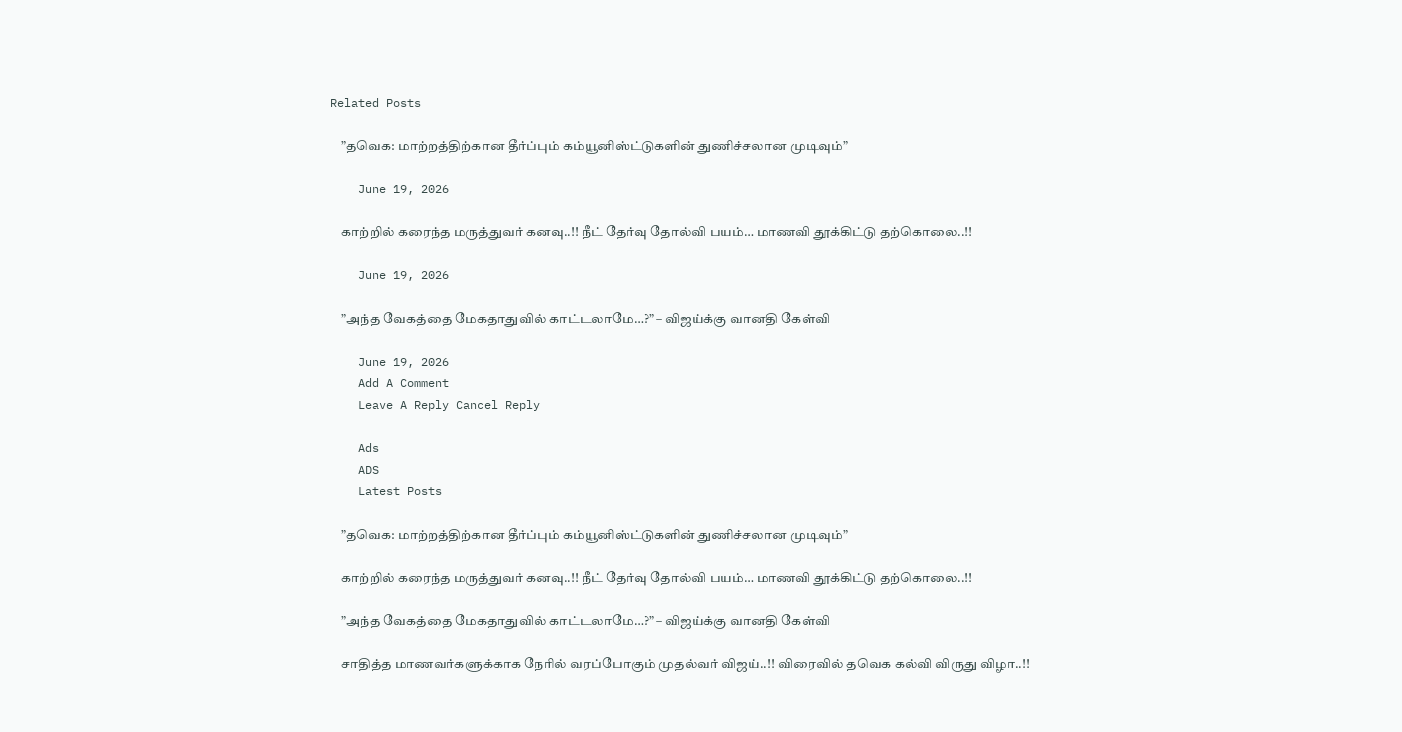Related Posts

    ”தவெக: மாற்றத்திற்கான தீர்ப்பும் கம்யூனிஸ்ட்டுகளின் துணிச்சலான முடிவும்”

    June 19, 2026

    காற்றில் கரைந்த மருத்துவர் கனவு..!! நீட் தேர்வு தோல்வி பயம்… மாணவி தூக்கிட்டு தற்கொலை..!!

    June 19, 2026

    ”அந்த வேகத்தை மேகதாதுவில் காட்டலாமே…?” – விஜய்க்கு வானதி கேள்வி

    June 19, 2026
    Add A Comment
    Leave A Reply Cancel Reply

    Ads
    ADS
    Latest Posts

    ”தவெக: மாற்றத்திற்கான தீர்ப்பும் கம்யூனிஸ்ட்டுகளின் துணிச்சலான முடிவும்”

    காற்றில் கரைந்த மருத்துவர் கனவு..!! நீட் தேர்வு தோல்வி பயம்… மாணவி தூக்கிட்டு தற்கொலை..!!

    ”அந்த வேகத்தை மேகதாதுவில் காட்டலாமே…?” – விஜய்க்கு வானதி கேள்வி

    சாதித்த மாணவர்களுக்காக நேரில் வரப்போகும் முதல்வர் விஜய்..!! விரைவில் தவெக கல்வி விருது விழா..!!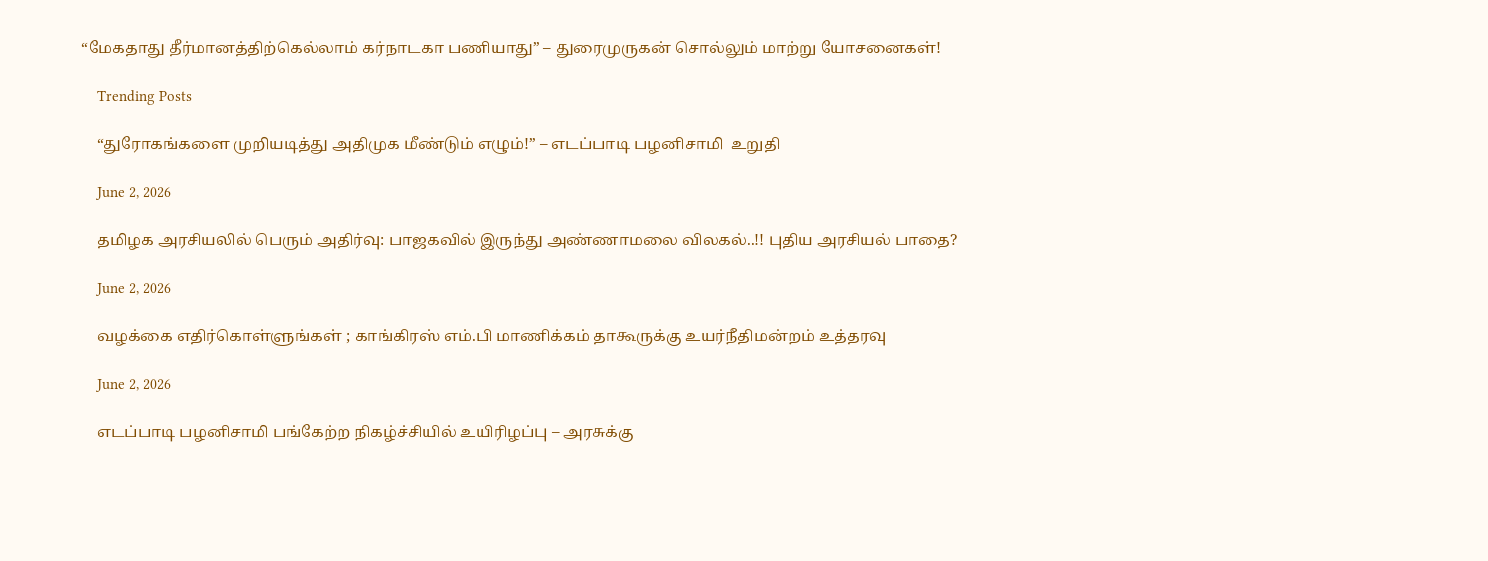“மேகதாது தீர்மானத்திற்கெல்லாம் கர்நாடகா பணியாது” – துரைமுருகன் சொல்லும் மாற்று யோசனைகள்!

    Trending Posts

    “துரோகங்களை முறியடித்து அதிமுக மீண்டும் எழும்!” – எடப்பாடி பழனிசாமி  உறுதி

    June 2, 2026

    தமிழக அரசியலில் பெரும் அதிர்வு: பாஜகவில் இருந்து அண்ணாமலை விலகல்..!! புதிய அரசியல் பாதை?

    June 2, 2026

    வழக்கை எதிர்கொள்ளுங்கள் ; காங்கிரஸ் எம்.பி மாணிக்கம் தாகூருக்கு உயர்நீதிமன்றம் உத்தரவு

    June 2, 2026

    எடப்பாடி பழனிசாமி பங்கேற்ற நிகழ்ச்சியில் உயிரிழப்பு – அரசுக்கு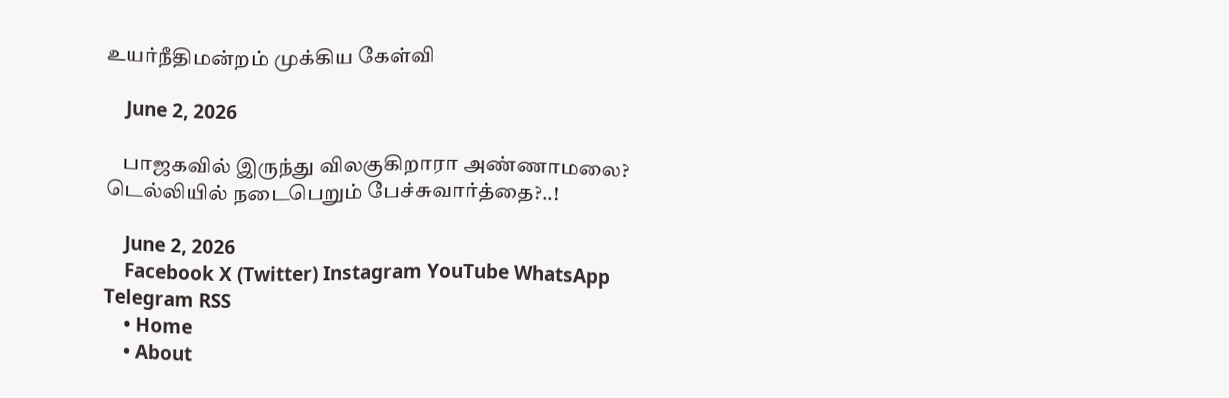உயர்நீதிமன்றம் முக்கிய கேள்வி

    June 2, 2026

    பாஜகவில் இருந்து விலகுகிறாரா அண்ணாமலை? டெல்லியில் நடைபெறும் பேச்சுவார்த்தை?..!

    June 2, 2026
    Facebook X (Twitter) Instagram YouTube WhatsApp Telegram RSS
    • Home
    • About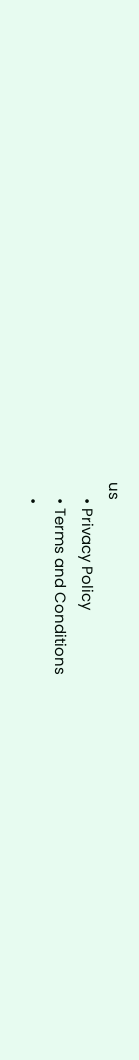us
    • Privacy Policy
    • Terms and Conditions
    •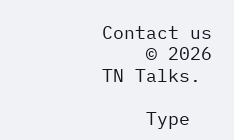Contact us
    © 2026 TN Talks.

    Type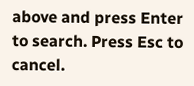above and press Enter to search. Press Esc to cancel.